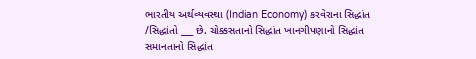ભારતીય અર્થવ્યવસ્થા (Indian Economy) કરવેરાના સિદ્ધાંત /સિદ્ધાંતો ___ છે. ચોક્કસતાનો સિદ્ધાંત ખાનગીપણાનો સિદ્ધાંત સમાનતાનો સિદ્ધાંત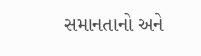સમાનતાનો અને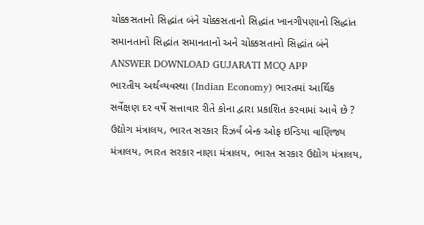ચોક્કસતાનો સિદ્ધાંત બંને ચોક્કસતાનો સિદ્ધાંત ખાનગીપણાનો સિદ્ધાંત સમાનતાનો સિદ્ધાંત સમાનતાનો અને ચોક્કસતાનો સિદ્ધાંત બંને ANSWER DOWNLOAD GUJARATI MCQ APP
ભારતીય અર્થવ્યવસ્થા (Indian Economy) ભારતમાં આર્થિક સર્વેક્ષણ દર વર્ષે સત્તાવાર રીતે કોના દ્વારા પ્રકાશિત કરવામાં આવે છે ? ઉદ્યોગ મંત્રાલય, ભારત સરકાર રિઝર્વ બેન્ક ઓફ ઇન્ડિયા વાણિજ્ય મંત્રાલય, ભારત સરકાર નાણા મંત્રાલય, ભારત સરકાર ઉદ્યોગ મંત્રાલય,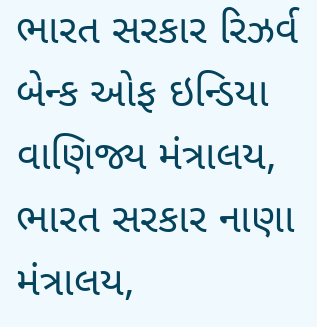ભારત સરકાર રિઝર્વ બેન્ક ઓફ ઇન્ડિયા વાણિજ્ય મંત્રાલય, ભારત સરકાર નાણા મંત્રાલય,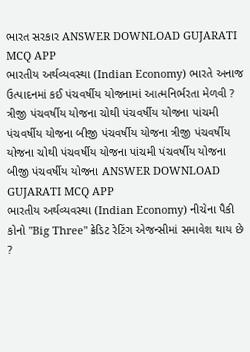ભારત સરકાર ANSWER DOWNLOAD GUJARATI MCQ APP
ભારતીય અર્થવ્યવસ્થા (Indian Economy) ભારતે અનાજ ઉત્પાદનમાં કઈ પંચવર્ષીય યોજનામાં આત્મનિર્ભરતા મેળવી ? ત્રીજી પંચવર્ષીય યોજના ચોથી પંચવર્ષીય યોજના પાંચમી પંચવર્ષીય યોજના બીજી પંચવર્ષીય યોજના ત્રીજી પંચવર્ષીય યોજના ચોથી પંચવર્ષીય યોજના પાંચમી પંચવર્ષીય યોજના બીજી પંચવર્ષીય યોજના ANSWER DOWNLOAD GUJARATI MCQ APP
ભારતીય અર્થવ્યવસ્થા (Indian Economy) નીચેના પૈકી કોનો "Big Three" ક્રેડિટ રેટિંગ એજન્સીમાં સમાવેશ થાય છે ?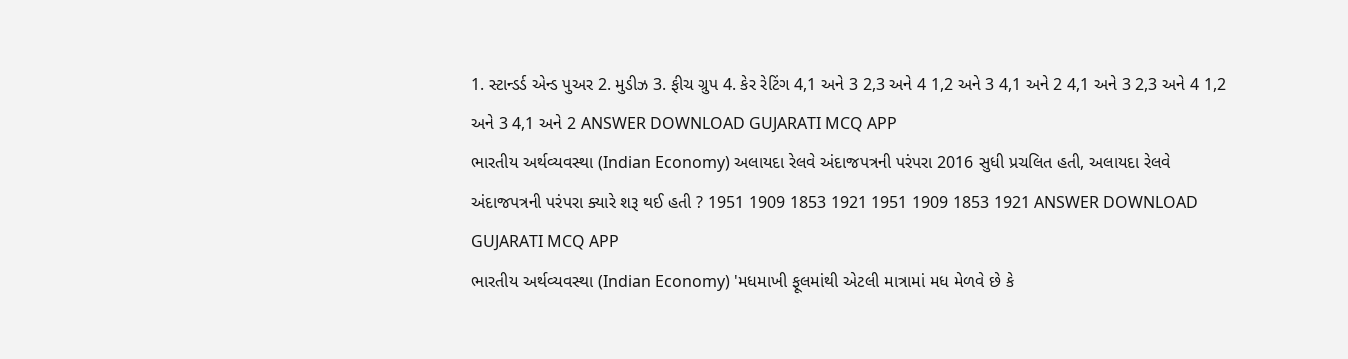1. સ્ટાન્ડર્ડ એન્ડ પુઅર 2. મુડીઝ 3. ફીચ ગ્રુપ 4. કેર રેટિંગ 4,1 અને 3 2,3 અને 4 1,2 અને 3 4,1 અને 2 4,1 અને 3 2,3 અને 4 1,2 અને 3 4,1 અને 2 ANSWER DOWNLOAD GUJARATI MCQ APP
ભારતીય અર્થવ્યવસ્થા (Indian Economy) અલાયદા રેલવે અંદાજપત્રની પરંપરા 2016 સુધી પ્રચલિત હતી, અલાયદા રેલવે અંદાજપત્રની પરંપરા ક્યારે શરૂ થઈ હતી ? 1951 1909 1853 1921 1951 1909 1853 1921 ANSWER DOWNLOAD GUJARATI MCQ APP
ભારતીય અર્થવ્યવસ્થા (Indian Economy) 'મધમાખી ફૂલમાંથી એટલી માત્રામાં મધ મેળવે છે કે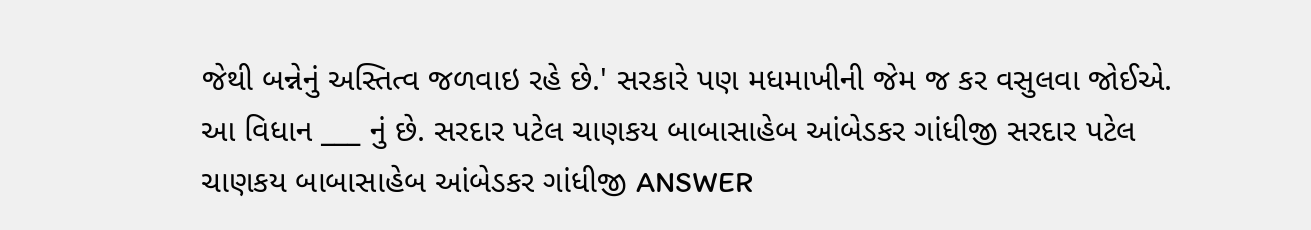જેથી બન્નેનું અસ્તિત્વ જળવાઇ રહે છે.' સરકારે પણ મધમાખીની જેમ જ કર વસુલવા જોઈએ. આ વિધાન ___ નું છે. સરદાર પટેલ ચાણકય બાબાસાહેબ આંબેડકર ગાંધીજી સરદાર પટેલ ચાણકય બાબાસાહેબ આંબેડકર ગાંધીજી ANSWER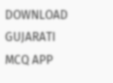DOWNLOAD GUJARATI MCQ APP